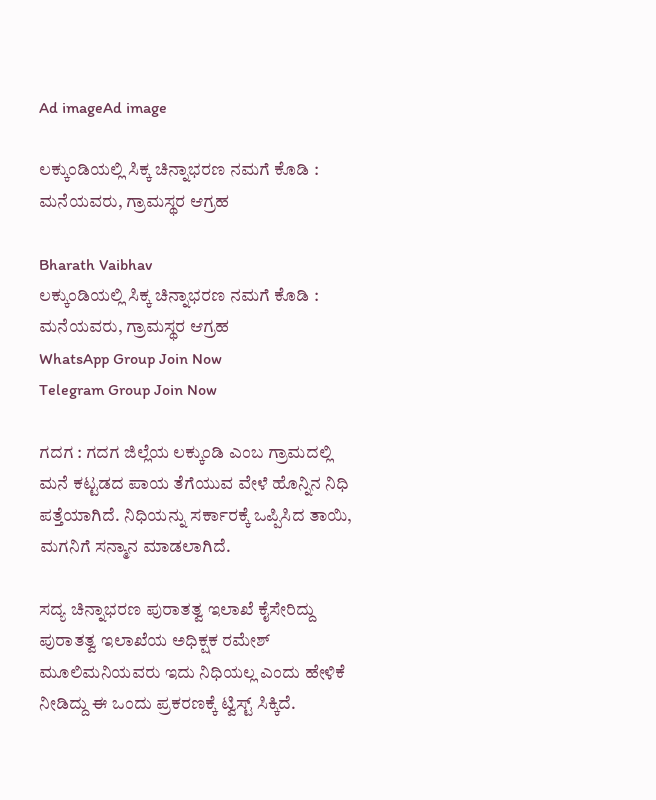Ad imageAd image

ಲಕ್ಕುಂಡಿಯಲ್ಲಿ ಸಿಕ್ಕ ಚಿನ್ನಾಭರಣ ನಮಗೆ ಕೊಡಿ : ಮನೆಯವರು, ಗ್ರಾಮಸ್ಥರ ಆಗ್ರಹ

Bharath Vaibhav
ಲಕ್ಕುಂಡಿಯಲ್ಲಿ ಸಿಕ್ಕ ಚಿನ್ನಾಭರಣ ನಮಗೆ ಕೊಡಿ : ಮನೆಯವರು, ಗ್ರಾಮಸ್ಥರ ಆಗ್ರಹ
WhatsApp Group Join Now
Telegram Group Join Now

ಗದಗ : ಗದಗ ಜಿಲ್ಲೆಯ ಲಕ್ಕುಂಡಿ ಎಂಬ ಗ್ರಾಮದಲ್ಲಿ ಮನೆ ಕಟ್ಟಡದ ಪಾಯ ತೆಗೆಯುವ ವೇಳೆ ಹೊನ್ನಿನ ನಿಧಿ ಪತ್ತೆಯಾಗಿದೆ. ನಿಧಿಯನ್ನು ಸರ್ಕಾರಕ್ಕೆ ಒಪ್ಪಿಸಿದ ತಾಯಿ, ಮಗನಿಗೆ ಸನ್ಮಾನ ಮಾಡಲಾಗಿದೆ.

ಸದ್ಯ ಚಿನ್ನಾಭರಣ ಪುರಾತತ್ವ ಇಲಾಖೆ ಕೈಸೇರಿದ್ದು ಪುರಾತತ್ವ ಇಲಾಖೆಯ ಅಧಿಕ್ಷಕ ರಮೇಶ್ ಮೂಲಿಮನಿಯವರು ಇದು ನಿಧಿಯಲ್ಲ ಎಂದು ಹೇಳಿಕೆ ನೀಡಿದ್ದು ಈ ಒಂದು ಪ್ರಕರಣಕ್ಕೆ ಟ್ವಿಸ್ಟ್ ಸಿಕ್ಕಿದೆ.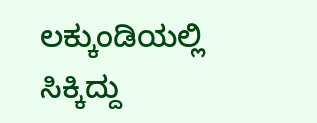ಲಕ್ಕುಂಡಿಯಲ್ಲಿ ಸಿಕ್ಕಿದ್ದು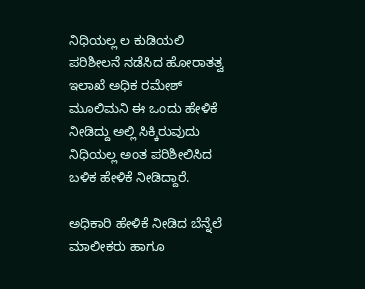ನಿಧಿಯಲ್ಲ ಲ ಕುಡಿಯಲಿ ಪರಿಶೀಲನೆ ನಡೆಸಿದ ಹೋರಾತತ್ವ ಇಲಾಖೆ ಅಧಿಕ ರಮೇಶ್ ಮೂಲಿಮನಿ ಈ ಒಂದು ಹೇಳಿಕೆ ನೀಡಿದ್ದು ಅಲ್ಲಿ ಸಿಕ್ಕಿರುವುದು ನಿಧಿಯಲ್ಲ ಅಂತ ಪರಿಶೀಲಿಸಿದ ಬಳಿಕ ಹೇಳಿಕೆ ನೀಡಿದ್ದಾರೆ.

ಅಧಿಕಾರಿ ಹೇಳಿಕೆ ನೀಡಿದ ಬೆನ್ನೆಲೆ ಮಾಲೀಕರು ಹಾಗೂ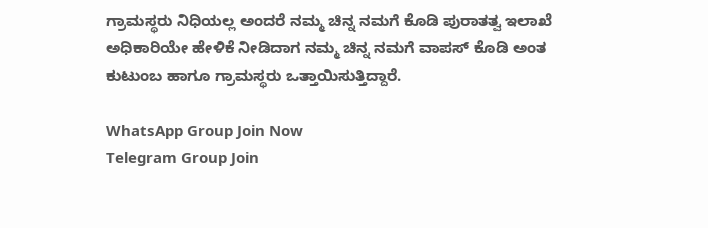ಗ್ರಾಮಸ್ಥರು ನಿಧಿಯಲ್ಲ ಅಂದರೆ ನಮ್ಮ ಚಿನ್ನ ನಮಗೆ ಕೊಡಿ ಪುರಾತತ್ವ ಇಲಾಖೆ ಅಧಿಕಾರಿಯೇ ಹೇಳಿಕೆ ನೀಡಿದಾಗ ನಮ್ಮ ಚಿನ್ನ ನಮಗೆ ವಾಪಸ್ ಕೊಡಿ ಅಂತ ಕುಟುಂಬ ಹಾಗೂ ಗ್ರಾಮಸ್ಥರು ಒತ್ತಾಯಿಸುತ್ತಿದ್ದಾರೆ.

WhatsApp Group Join Now
Telegram Group Join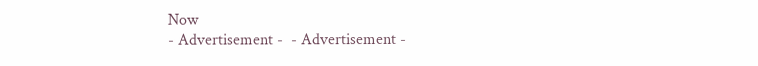Now
- Advertisement -  - Advertisement -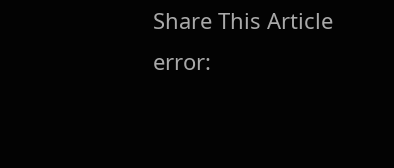Share This Article
error: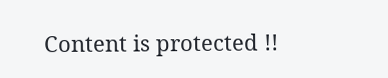Content is protected !!